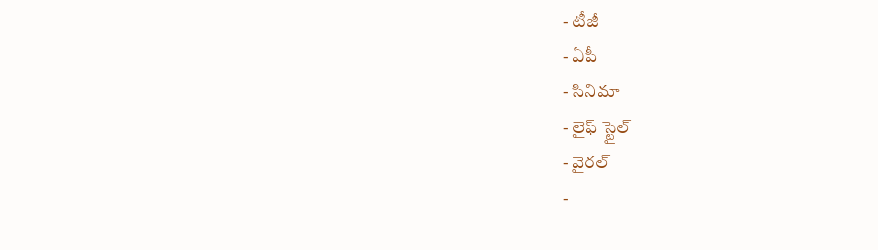- టీజీ
- ఏపీ
- సినిమా
- లైఫ్ స్టైల్
- వైరల్
-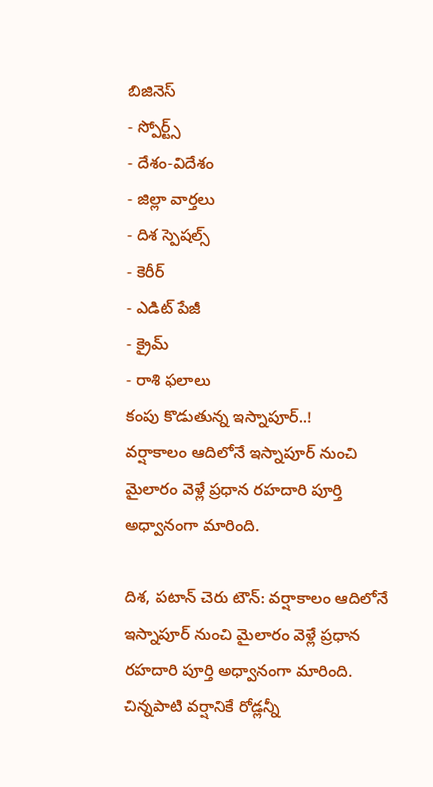బిజినెస్
- స్పోర్ట్స్
- దేశం-విదేశం
- జిల్లా వార్తలు
- దిశ స్పెషల్స్
- కెరీర్
- ఎడిట్ పేజీ
- క్రైమ్
- రాశి ఫలాలు
కంపు కొడుతున్న ఇస్నాపూర్..!
వర్షాకాలం ఆదిలోనే ఇస్నాపూర్ నుంచి మైలారం వెళ్లే ప్రధాన రహదారి పూర్తి అధ్వానంగా మారింది.

దిశ, పటాన్ చెరు టౌన్: వర్షాకాలం ఆదిలోనే ఇస్నాపూర్ నుంచి మైలారం వెళ్లే ప్రధాన రహదారి పూర్తి అధ్వానంగా మారింది. చిన్నపాటి వర్షానికే రోడ్లన్నీ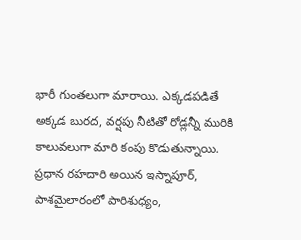భారీ గుంతలుగా మారాయి. ఎక్కడపడితే అక్కడ బురద, వర్షపు నీటితో రోడ్లన్నీ మురికి కాలువలుగా మారి కంపు కొడుతున్నాయి. ప్రధాన రహదారి అయిన ఇస్నాపూర్, పాశమైలారంలో పారిశుధ్యం,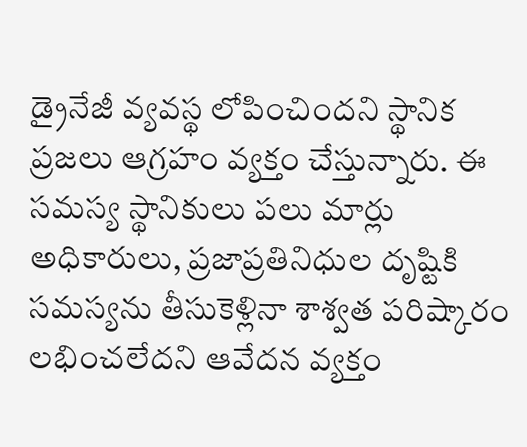డ్రైనేజీ వ్యవస్థ లోపించిందని స్థానిక ప్రజలు ఆగ్రహం వ్యక్తం చేస్తున్నారు. ఈ సమస్య స్థానికులు పలు మార్లు అధికారులు, ప్రజాప్రతినిధుల దృష్టికి సమస్యను తీసుకెళ్లినా శాశ్వత పరిష్కారం లభించలేదని ఆవేదన వ్యక్తం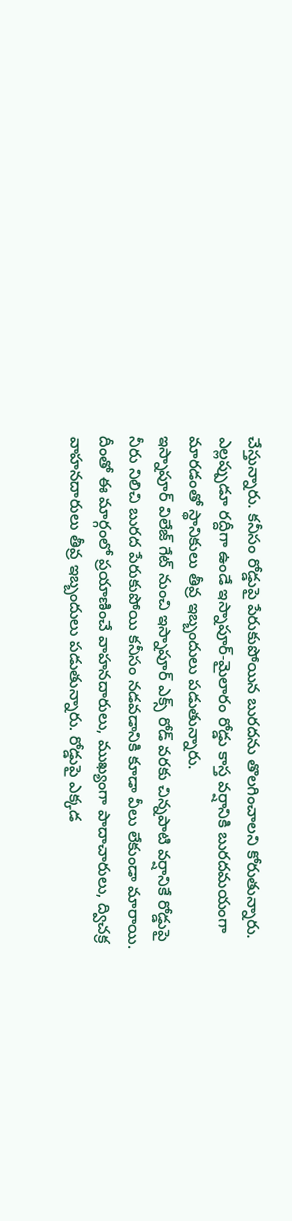చేస్తున్నారు. కనీసం రోడ్డుపై పేరుకుపోయిన బురదను తొలగించాలని కోరుతున్నారు. ఎల్లప్పుడూ రద్దీగా ఉండే ఇస్నాపూర్-మైలారం రోడ్డు కాస్త వర్షానికి బురదమయంగా మారడంతో స్థానికులు తీవ్ర ఇబ్బందులు పడుతున్నారు.
ఇస్నాపూర్ విలేజ్ గేట్ నుంచి ఇస్నాపూర్ ఎక్స్ రోడ్ వరకు చిన్నపాటి వర్షానికే రోడ్డుపై నీరు నిలిచి బురద పేరుకుపోయి కనీసం నడవడానికి కూడా వీలు లేకుండా మారాయి. దీంతో ఈ మార్గంలో ప్రయాణించే వాహనదారులు, ముఖ్యంగా పాదాచారులు, ద్విచక్ర వాహనదారులు తీవ్ర ఇబ్బందులు పడుతున్నారు. రోడ్డుపై ఎక్కడ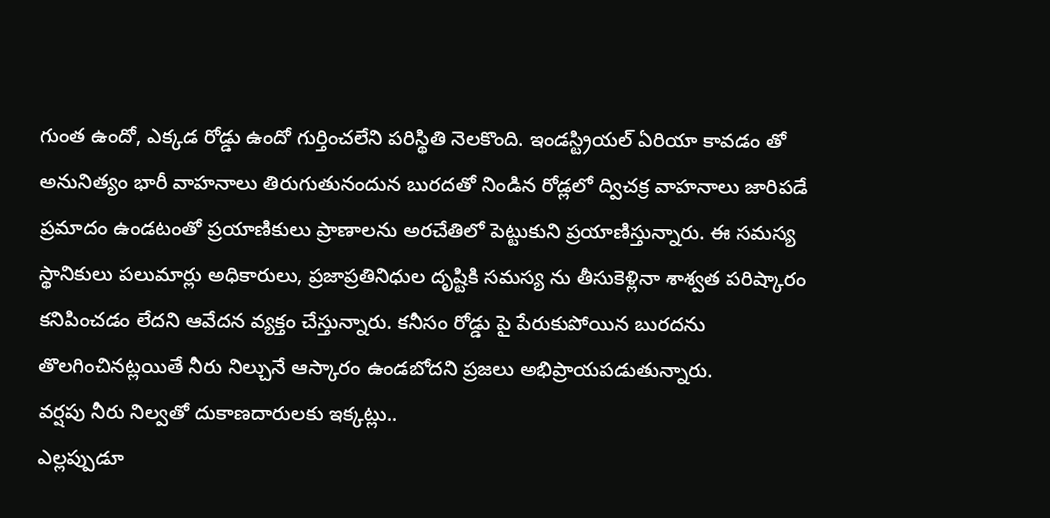గుంత ఉందో, ఎక్కడ రోడ్డు ఉందో గుర్తించలేని పరిస్థితి నెలకొంది. ఇండస్ట్రియల్ ఏరియా కావడం తో అనునిత్యం భారీ వాహనాలు తిరుగుతునందున బురదతో నిండిన రోడ్లలో ద్విచక్ర వాహనాలు జారిపడే ప్రమాదం ఉండటంతో ప్రయాణికులు ప్రాణాలను అరచేతిలో పెట్టుకుని ప్రయాణిస్తున్నారు. ఈ సమస్య స్థానికులు పలుమార్లు అధికారులు, ప్రజాప్రతినిధుల దృష్టికి సమస్య ను తీసుకెళ్లినా శాశ్వత పరిష్కారం కనిపించడం లేదని ఆవేదన వ్యక్తం చేస్తున్నారు. కనీసం రోడ్డు పై పేరుకుపోయిన బురదను తొలగించినట్లయితే నీరు నిల్చునే ఆస్కారం ఉండబోదని ప్రజలు అభిప్రాయపడుతున్నారు.
వర్షపు నీరు నిల్వతో దుకాణదారులకు ఇక్కట్లు..
ఎల్లప్పుడూ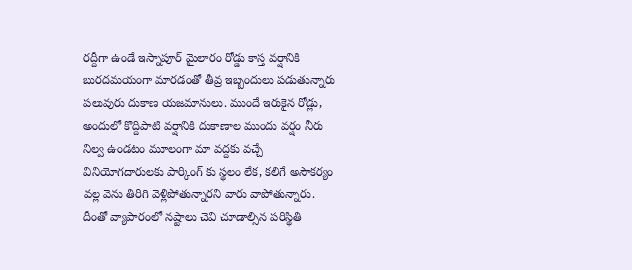రద్దీగా ఉండే ఇస్నాపూర్ మైలారం రోడ్డు కాస్త వర్షానికి బురదమయంగా మారడంతో తీవ్ర ఇబ్బందులు పడుతున్నారు పలువురు దుకాణ యజమానులు. ముందే ఇరుకైన రోడ్లు, అందులో కొద్దిపాటి వర్షానికి దుకాణాల ముందు వర్షం నీరు నిల్వ ఉండటం మూలంగా మా వద్దకు వచ్చే వినియోగదారులకు పార్కింగ్ కు స్థలం లేక, కలిగే అసౌకర్యం వల్ల వెను తిరిగి వెళ్లిపోతున్నారని వారు వాపోతున్నారు. దీంతో వ్యాపారంలో నష్టాలు చెవి చూడాల్సిన పరిస్థితి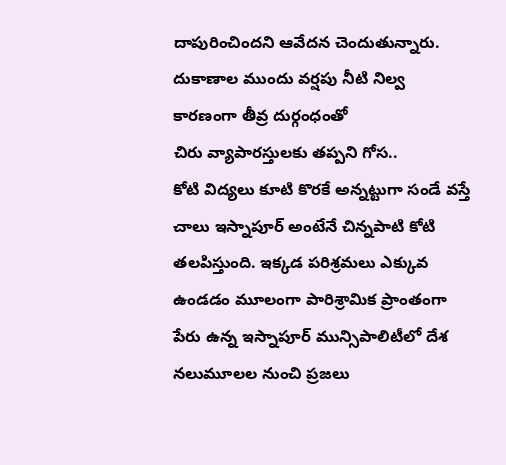దాపురించిందని ఆవేదన చెందుతున్నారు. దుకాణాల ముందు వర్షపు నీటి నిల్వ కారణంగా తీవ్ర దుర్గంధంతో
చిరు వ్యాపారస్తులకు తప్పని గోస..
కోటి విద్యలు కూటి కొరకే అన్నట్టుగా సండే వస్తే చాలు ఇస్నాపూర్ అంటేనే చిన్నపాటి కోటి తలపిస్తుంది. ఇక్కడ పరిశ్రమలు ఎక్కువ ఉండడం మూలంగా పారిశ్రామిక ప్రాంతంగా పేరు ఉన్న ఇస్నాపూర్ మున్సిపాలిటీలో దేశ నలుమూలల నుంచి ప్రజలు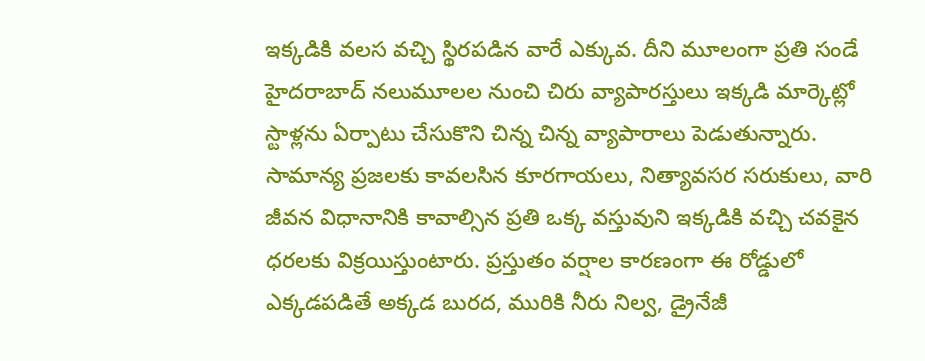ఇక్కడికి వలస వచ్చి స్థిరపడిన వారే ఎక్కువ. దీని మూలంగా ప్రతి సండే హైదరాబాద్ నలుమూలల నుంచి చిరు వ్యాపారస్తులు ఇక్కడి మార్కెట్లో స్టాళ్లను ఏర్పాటు చేసుకొని చిన్న చిన్న వ్యాపారాలు పెడుతున్నారు. సామాన్య ప్రజలకు కావలసిన కూరగాయలు, నిత్యావసర సరుకులు, వారి జీవన విధానానికి కావాల్సిన ప్రతి ఒక్క వస్తువుని ఇక్కడికి వచ్చి చవకైన ధరలకు విక్రయిస్తుంటారు. ప్రస్తుతం వర్షాల కారణంగా ఈ రోడ్డులో ఎక్కడపడితే అక్కడ బురద, మురికి నీరు నిల్వ, డ్రైనేజీ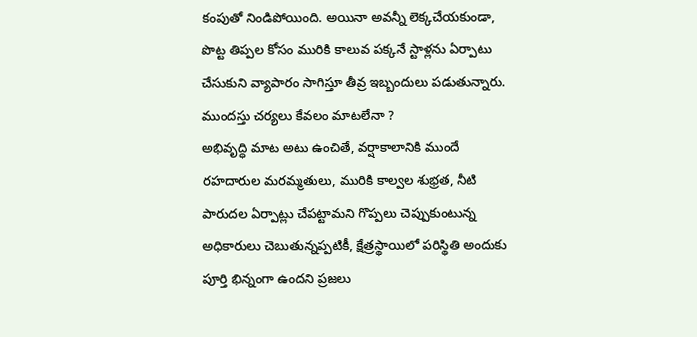కంపుతో నిండిపోయింది. అయినా అవన్నీ లెక్కచేయకుండా, పొట్ట తిప్పల కోసం మురికి కాలువ పక్కనే స్టాళ్లను ఏర్పాటు చేసుకుని వ్యాపారం సాగిస్తూ తీవ్ర ఇబ్బందులు పడుతున్నారు.
ముందస్తు చర్యలు కేవలం మాటలేనా ?
అభివృద్ధి మాట అటు ఉంచితే, వర్షాకాలానికి ముందే రహదారుల మరమ్మతులు, మురికి కాల్వల శుభ్రత, నీటి పారుదల ఏర్పాట్లు చేపట్టామని గొప్పలు చెప్పుకుంటున్న అధికారులు చెబుతున్నప్పటికీ, క్షేత్రస్థాయిలో పరిస్థితి అందుకు పూర్తి భిన్నంగా ఉందని ప్రజలు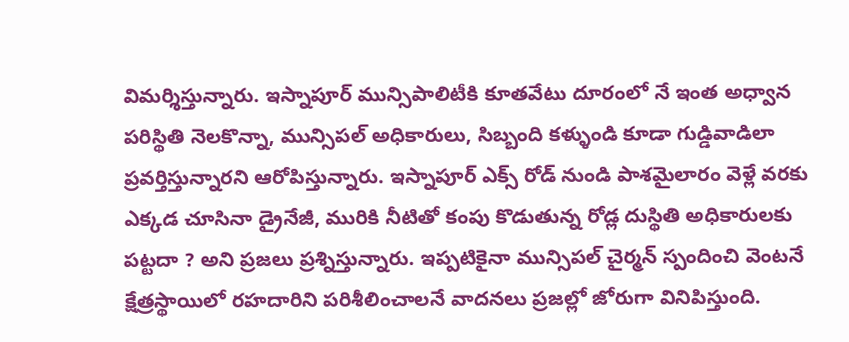విమర్శిస్తున్నారు. ఇస్నాపూర్ మున్సిపాలిటీకి కూతవేటు దూరంలో నే ఇంత అధ్వాన పరిస్థితి నెలకొన్నా, మున్సిపల్ అధికారులు, సిబ్బంది కళ్ళుండి కూడా గుడ్డివాడిలా ప్రవర్తిస్తున్నారని ఆరోపిస్తున్నారు. ఇస్నాపూర్ ఎక్స్ రోడ్ నుండి పాశమైలారం వెళ్లే వరకు ఎక్కడ చూసినా డ్రైనేజీ, మురికి నీటితో కంపు కొడుతున్న రోడ్ల దుస్థితి అధికారులకు పట్టదా ? అని ప్రజలు ప్రశ్నిస్తున్నారు. ఇప్పటికైనా మున్సిపల్ చైర్మన్ స్పందించి వెంటనే క్షేత్రస్థాయిలో రహదారిని పరిశీలించాలనే వాదనలు ప్రజల్లో జోరుగా వినిపిస్తుంది.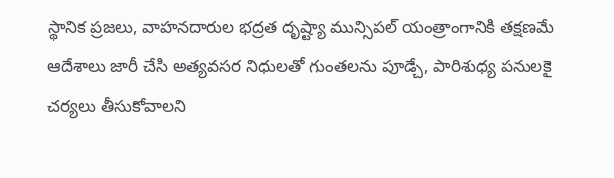స్థానిక ప్రజలు, వాహనదారుల భద్రత దృష్ట్యా మున్సిపల్ యంత్రాంగానికి తక్షణమే ఆదేశాలు జారీ చేసి అత్యవసర నిధులతో గుంతలను పూడ్చే, పారిశుధ్య పనులకై చర్యలు తీసుకోవాలని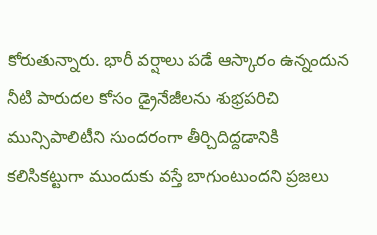కోరుతున్నారు. భారీ వర్షాలు పడే ఆస్కారం ఉన్నందున నీటి పారుదల కోసం డ్రైనేజీలను శుభ్రపరిచి మున్సిపాలిటీని సుందరంగా తీర్చిదిద్దడానికి కలిసికట్టుగా ముందుకు వస్తే బాగుంటుందని ప్రజలు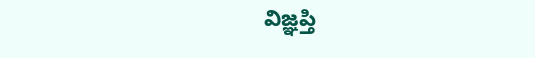విజ్ఞప్తి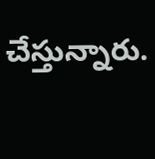చేస్తున్నారు.